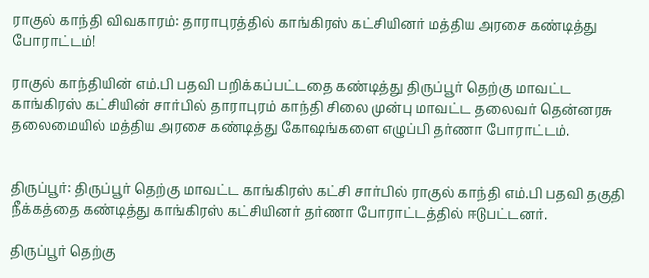ராகுல் காந்தி விவகாரம்: தாராபுரத்தில் காங்கிரஸ் கட்சியினர் மத்திய அரசை கண்டித்து போராட்டம்!

ராகுல் காந்தியின் எம்.பி பதவி பறிக்கப்பட்டதை கண்டித்து திருப்பூர் தெற்கு மாவட்ட காங்கிரஸ் கட்சியின் சார்பில் தாராபுரம் காந்தி சிலை முன்பு மாவட்ட தலைவர் தென்னரசு தலைமையில் மத்திய அரசை கண்டித்து கோஷங்களை எழுப்பி தர்ணா போராட்டம்.


திருப்பூர்: திருப்பூர் தெற்கு மாவட்ட காங்கிரஸ் கட்சி சார்பில் ராகுல் காந்தி எம்.பி பதவி தகுதி நீக்கத்தை கண்டித்து காங்கிரஸ் கட்சியினர் தர்ணா போராட்டத்தில் ஈடுபட்டனர்.

திருப்பூர் தெற்கு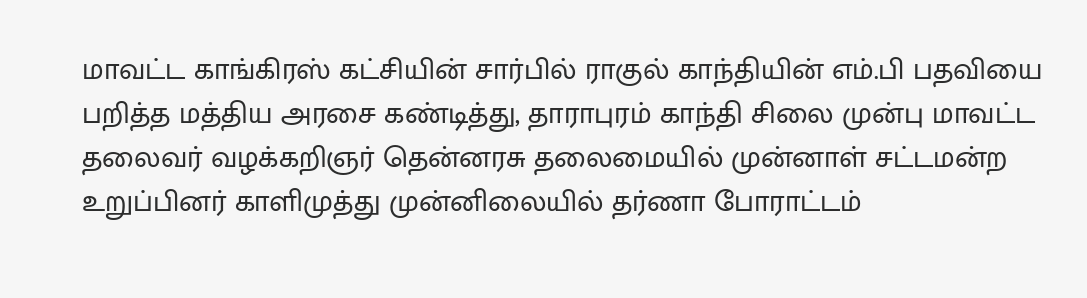மாவட்ட காங்கிரஸ் கட்சியின் சார்பில் ராகுல் காந்தியின் எம்.பி பதவியை பறித்த மத்திய அரசை கண்டித்து, தாராபுரம் காந்தி சிலை முன்பு மாவட்ட தலைவர் வழக்கறிஞர் தென்னரசு தலைமையில் முன்னாள் சட்டமன்ற உறுப்பினர் காளிமுத்து முன்னிலையில் தர்ணா போராட்டம்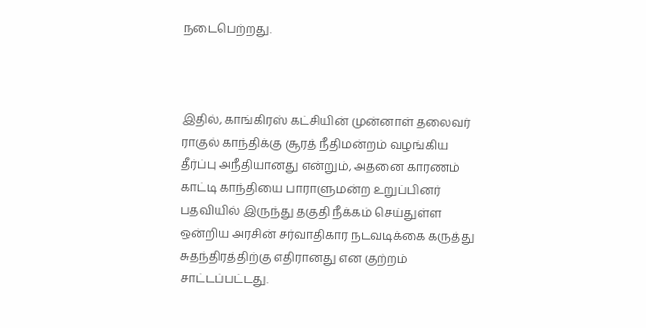நடைபெற்றது.



இதில், காங்கிரஸ் கட்சியின் முன்னாள் தலைவர் ராகுல் காந்திக்கு சூரத் நீதிமன்றம் வழங்கிய தீர்ப்பு அநீதியானது என்றும், அதனை காரணம் காட்டி காந்தியை பாராளுமன்ற உறுப்பினர் பதவியில் இருந்து தகுதி நீக்கம் செய்துள்ள ஒன்றிய அரசின் சர்வாதிகார நடவடிக்கை கருத்து சுதந்திரத்திற்கு எதிரானது என குற்றம் சாட்டப்பட்டது.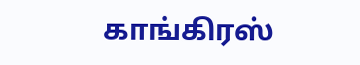காங்கிரஸ்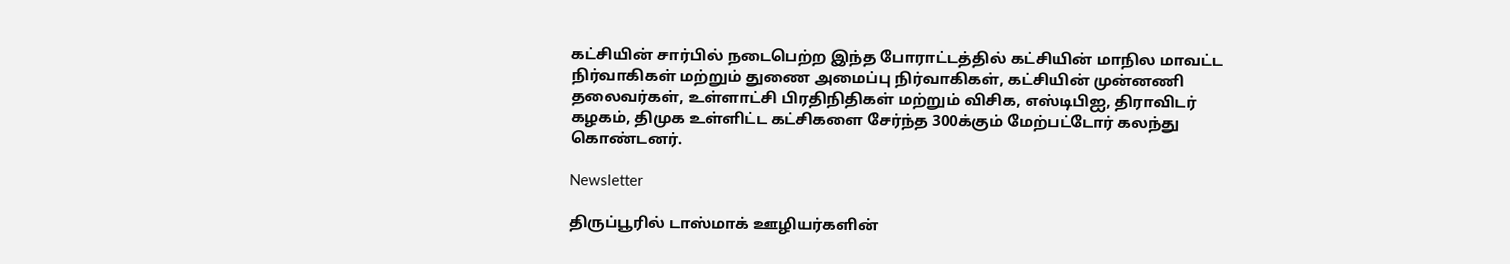கட்சியின் சார்பில் நடைபெற்ற இந்த போராட்டத்தில் கட்சியின் மாநில மாவட்ட நிர்வாகிகள் மற்றும் துணை அமைப்பு நிர்வாகிகள், கட்சியின் முன்னணி தலைவர்கள், உள்ளாட்சி பிரதிநிதிகள் மற்றும் விசிக, எஸ்டிபிஐ, திராவிடர் கழகம், திமுக உள்ளிட்ட கட்சிகளை சேர்ந்த 300க்கும் மேற்பட்டோர் கலந்து கொண்டனர்.

Newsletter

திருப்பூரில் டாஸ்மாக் ஊழியர்களின்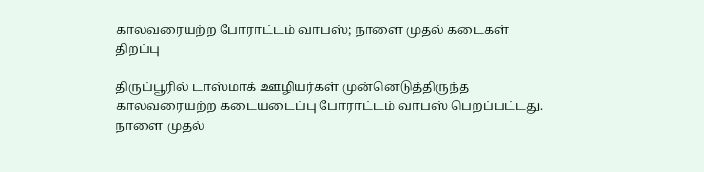காலவரையற்ற போராட்டம் வாபஸ்; நாளை முதல் கடைகள் திறப்பு

திருப்பூரில் டாஸ்மாக் ஊழியர்கள் முன்னெடுத்திருந்த காலவரையற்ற கடையடைப்பு போராட்டம் வாபஸ் பெறப்பட்டது. நாளை முதல்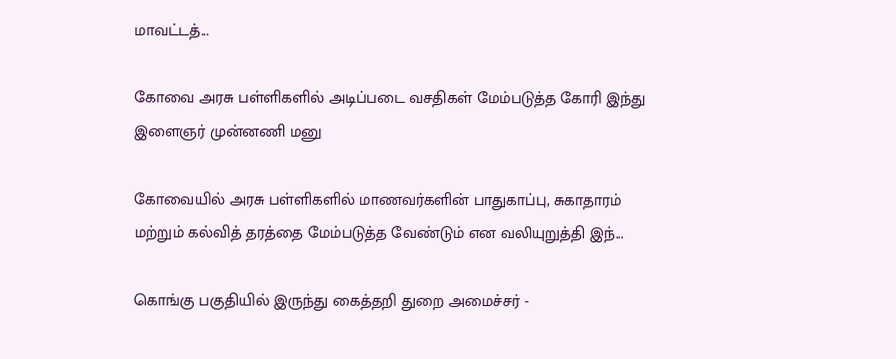மாவட்டத்...

கோவை அரசு பள்ளிகளில் அடிப்படை வசதிகள் மேம்படுத்த கோரி இந்து இளைஞர் முன்னணி மனு

கோவையில் அரசு பள்ளிகளில் மாணவர்களின் பாதுகாப்பு, சுகாதாரம் மற்றும் கல்வித் தரத்தை மேம்படுத்த வேண்டும் என வலியுறுத்தி இந்...

கொங்கு பகுதியில் இருந்து கைத்தறி துறை அமைச்சர் -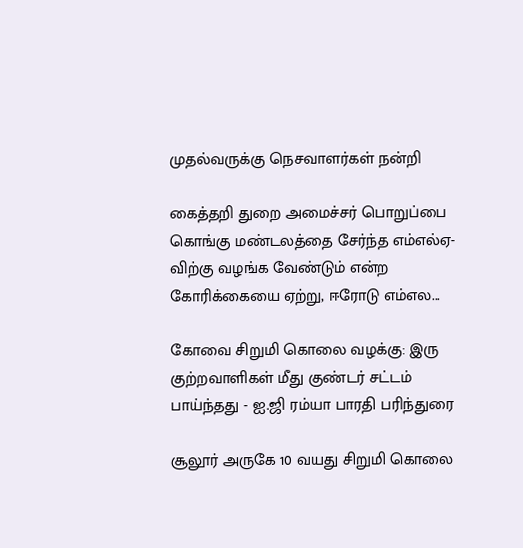முதல்வருக்கு நெசவாளர்கள் நன்றி

கைத்தறி துறை அமைச்சர் பொறுப்பை கொங்கு மண்டலத்தை சேர்ந்த எம்எல்ஏ-விற்கு வழங்க வேண்டும் என்ற கோரிக்கையை ஏற்று, ஈரோடு எம்எல...

கோவை சிறுமி கொலை வழக்கு: இரு குற்றவாளிகள் மீது குண்டர் சட்டம் பாய்ந்தது - ஐ.ஜி ரம்யா பாரதி பரிந்துரை

சூலூர் அருகே 10 வயது சிறுமி கொலை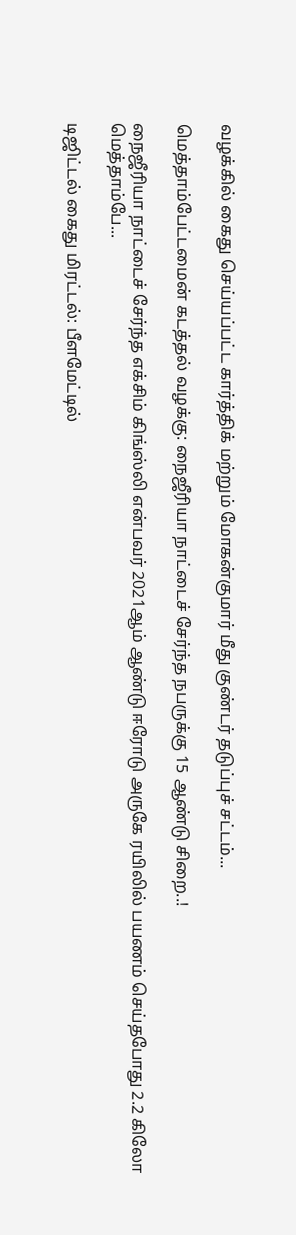வழக்கில் கைது செய்யப்பட்ட கார்த்திக் மற்றும் மோகன்குமார் மீது குண்டர் தடுப்புச் சட்டம்...

மெத்தாம்பேட்டமைன் கடத்தல் வழக்கு: நைஜீரியா நாட்டைச் சேர்ந்த நபருக்கு 15 ஆண்டு சிறை..!

நைஜீரியா நாட்டைச் சேர்ந்த எக்சிம் கிங்ஸ்லி என்பவர் 2021ஆம் ஆண்டு ஈரோடு அருகே ரயிலில் பயணம் செய்தபோது 2.2 கிலோ மெத்தாம்பே...

டிஜிட்டல் கைது மிரட்டல்: பீளமேட்டில்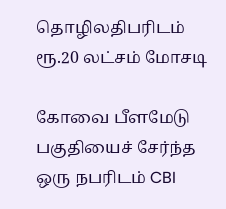தொழிலதிபரிடம் ரூ.20 லட்சம் மோசடி

கோவை பீளமேடு பகுதியைச் சேர்ந்த ஒரு நபரிடம் CBI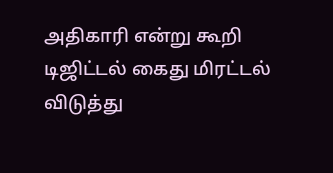அதிகாரி என்று கூறி டிஜிட்டல் கைது மிரட்டல் விடுத்து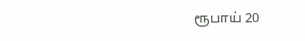ரூபாய் 20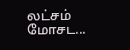லட்சம் மோசட...